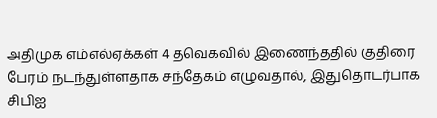அதிமுக எம்எல்ஏக்கள் 4 தவெகவில் இணைந்ததில் குதிரை பேரம் நடந்துள்ளதாக சந்தேகம் எழுவதால், இதுதொடர்பாக சிபிஐ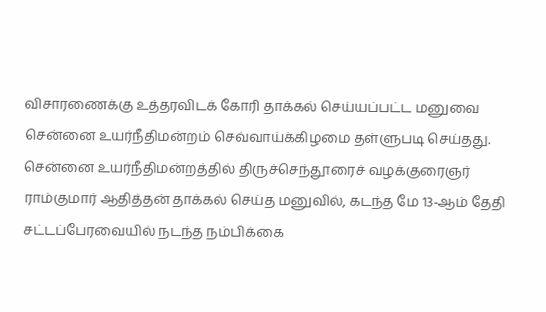விசாரணைக்கு உத்தரவிடக் கோரி தாக்கல் செய்யப்பட்ட மனுவை சென்னை உயர்நீதிமன்றம் செவ்வாய்க்கிழமை தள்ளுபடி செய்தது.
சென்னை உயர்நீதிமன்றத்தில் திருச்செந்தூரைச் வழக்குரைஞர் ராம்குமார் ஆதித்தன் தாக்கல் செய்த மனுவில், கடந்த மே 13-ஆம் தேதி சட்டப்பேரவையில் நடந்த நம்பிக்கை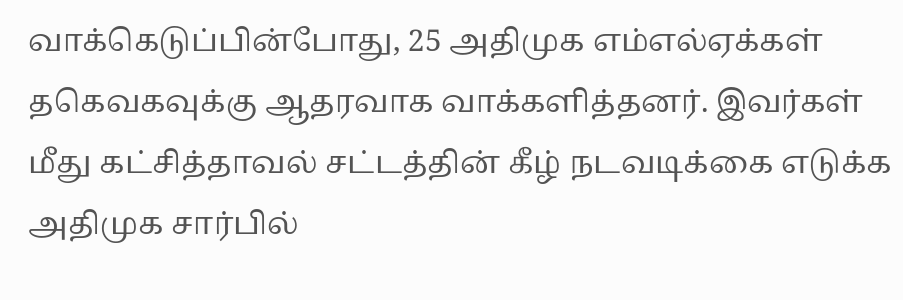வாக்கெடுப்பின்போது, 25 அதிமுக எம்எல்ஏக்கள் தகெவகவுக்கு ஆதரவாக வாக்களித்தனர். இவர்கள் மீது கட்சித்தாவல் சட்டத்தின் கீழ் நடவடிக்கை எடுக்க அதிமுக சார்பில்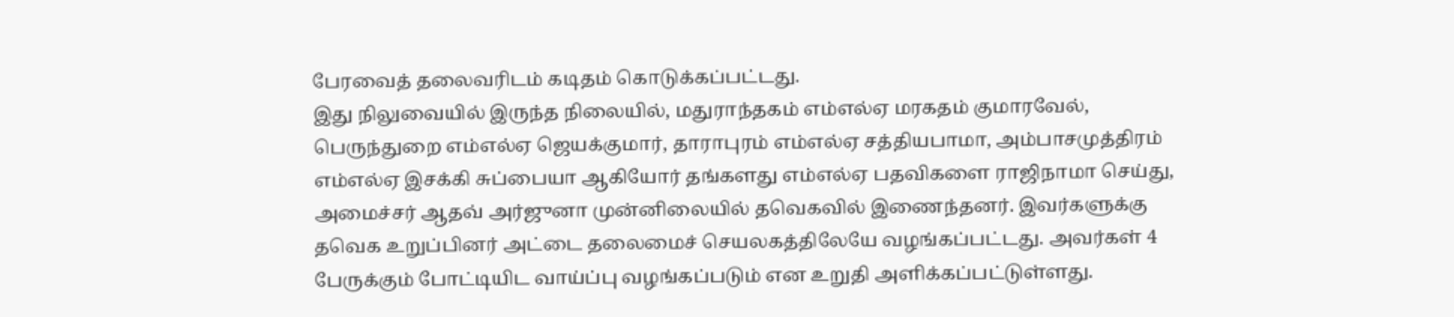பேரவைத் தலைவரிடம் கடிதம் கொடுக்கப்பட்டது.
இது நிலுவையில் இருந்த நிலையில், மதுராந்தகம் எம்எல்ஏ மரகதம் குமாரவேல், பெருந்துறை எம்எல்ஏ ஜெயக்குமார், தாராபுரம் எம்எல்ஏ சத்தியபாமா, அம்பாசமுத்திரம் எம்எல்ஏ இசக்கி சுப்பையா ஆகியோர் தங்களது எம்எல்ஏ பதவிகளை ராஜிநாமா செய்து, அமைச்சர் ஆதவ் அர்ஜுனா முன்னிலையில் தவெகவில் இணைந்தனர். இவர்களுக்கு தவெக உறுப்பினர் அட்டை தலைமைச் செயலகத்திலேயே வழங்கப்பட்டது. அவர்கள் 4 பேருக்கும் போட்டியிட வாய்ப்பு வழங்கப்படும் என உறுதி அளிக்கப்பட்டுள்ளது.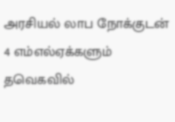அரசியல் லாப நோக்குடன் 4 எம்எல்ஏக்களும் தவெகவில்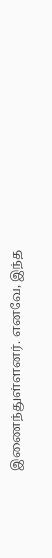இணைந்துள்ளனர். எனவே, இந்த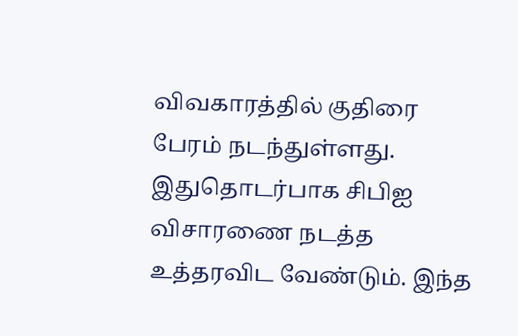விவகாரத்தில் குதிரை பேரம் நடந்துள்ளது. இதுதொடர்பாக சிபிஐ விசாரணை நடத்த உத்தரவிட வேண்டும். இந்த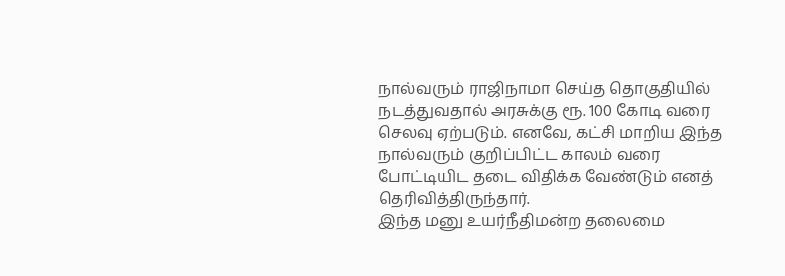நால்வரும் ராஜிநாமா செய்த தொகுதியில் நடத்துவதால் அரசுக்கு ரூ. 100 கோடி வரை செலவு ஏற்படும். எனவே, கட்சி மாறிய இந்த நால்வரும் குறிப்பிட்ட காலம் வரை போட்டியிட தடை விதிக்க வேண்டும் எனத் தெரிவித்திருந்தார்.
இந்த மனு உயர்நீதிமன்ற தலைமை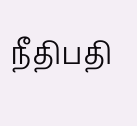நீதிபதி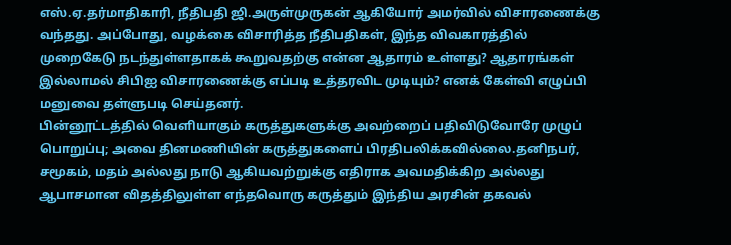எஸ்.ஏ.தர்மாதிகாரி, நீதிபதி ஜி.அருள்முருகன் ஆகியோர் அமர்வில் விசாரணைக்கு வந்தது. அப்போது, வழக்கை விசாரித்த நீதிபதிகள், இந்த விவகாரத்தில் முறைகேடு நடந்துள்ளதாகக் கூறுவதற்கு என்ன ஆதாரம் உள்ளது? ஆதாரங்கள் இல்லாமல் சிபிஐ விசாரணைக்கு எப்படி உத்தரவிட முடியும்? எனக் கேள்வி எழுப்பி மனுவை தள்ளுபடி செய்தனர்.
பின்னூட்டத்தில் வெளியாகும் கருத்துகளுக்கு அவற்றைப் பதிவிடுவோரே முழுப் பொறுப்பு; அவை தினமணியின் கருத்துகளைப் பிரதிபலிக்கவில்லை.தனிநபர், சமூகம், மதம் அல்லது நாடு ஆகியவற்றுக்கு எதிராக அவமதிக்கிற அல்லது ஆபாசமான விதத்திலுள்ள எந்தவொரு கருத்தும் இந்திய அரசின் தகவல்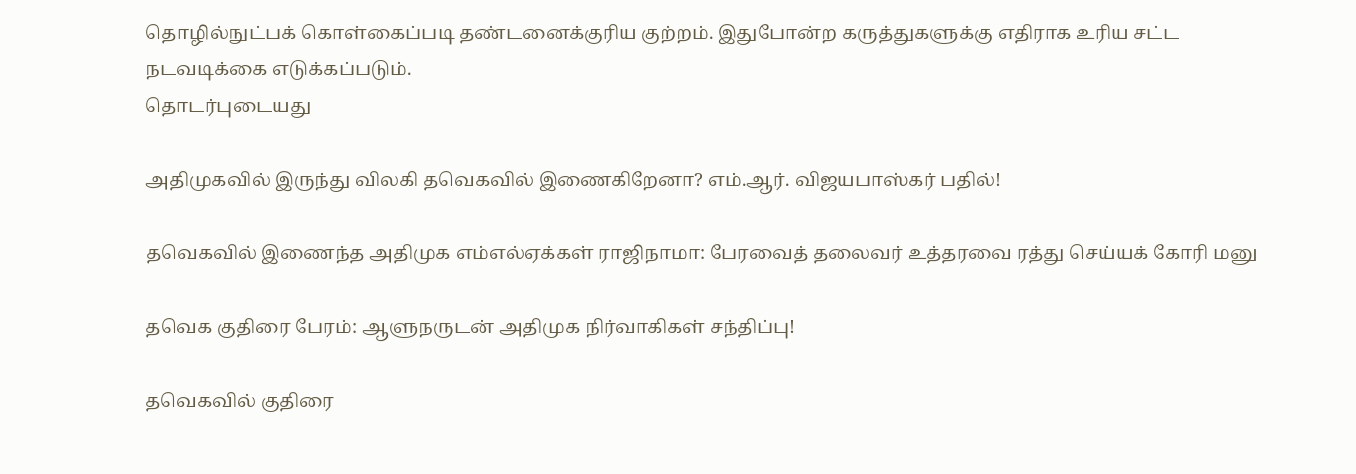தொழில்நுட்பக் கொள்கைப்படி தண்டனைக்குரிய குற்றம். இதுபோன்ற கருத்துகளுக்கு எதிராக உரிய சட்ட நடவடிக்கை எடுக்கப்படும்.
தொடர்புடையது

அதிமுகவில் இருந்து விலகி தவெகவில் இணைகிறேனா? எம்.ஆர். விஜயபாஸ்கர் பதில்!

தவெகவில் இணைந்த அதிமுக எம்எல்ஏக்கள் ராஜிநாமா: பேரவைத் தலைவர் உத்தரவை ரத்து செய்யக் கோரி மனு

தவெக குதிரை பேரம்: ஆளுநருடன் அதிமுக நிர்வாகிகள் சந்திப்பு!

தவெகவில் குதிரை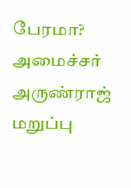பேரமா? அமைச்சர் அருண்ராஜ் மறுப்பு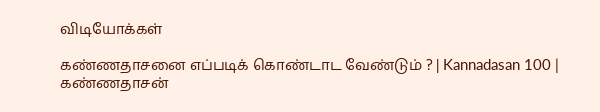விடியோக்கள்

கண்ணதாசனை எப்படிக் கொண்டாட வேண்டும் ? | Kannadasan 100 | கண்ணதாசன்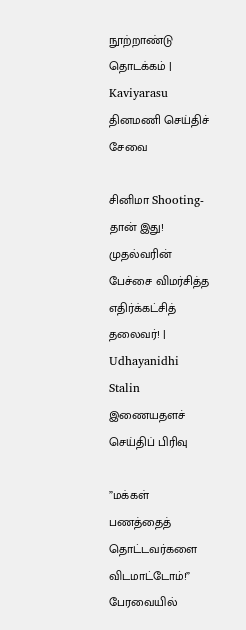நூற்றாண்டு தொடக்கம் | Kaviyarasu
தினமணி செய்திச் சேவை

சினிமா Shooting-தான் இது! முதல்வரின் பேச்சை விமர்சித்த எதிர்க்கட்சித் தலைவர்! | Udhayanidhi Stalin
இணையதளச் செய்திப் பிரிவு

”மக்கள் பணத்தைத் தொட்டவர்களை விடமாட்டோம்!” பேரவையில்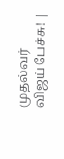முதல்வர் விஜய் பேச்சு! |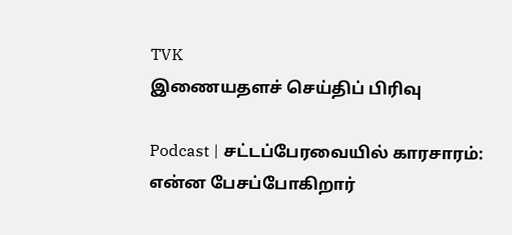TVK
இணையதளச் செய்திப் பிரிவு

Podcast | சட்டப்பேரவையில் காரசாரம்: என்ன பேசப்போகிறார்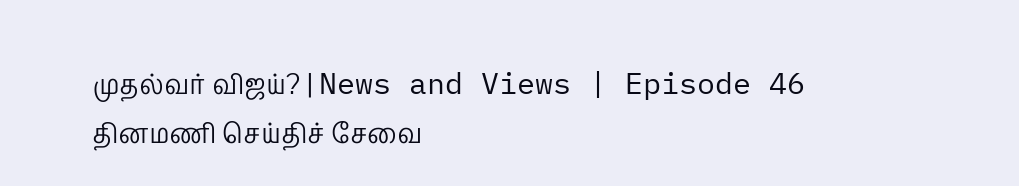முதல்வர் விஜய்? | News and Views | Episode 46
தினமணி செய்திச் சேவை